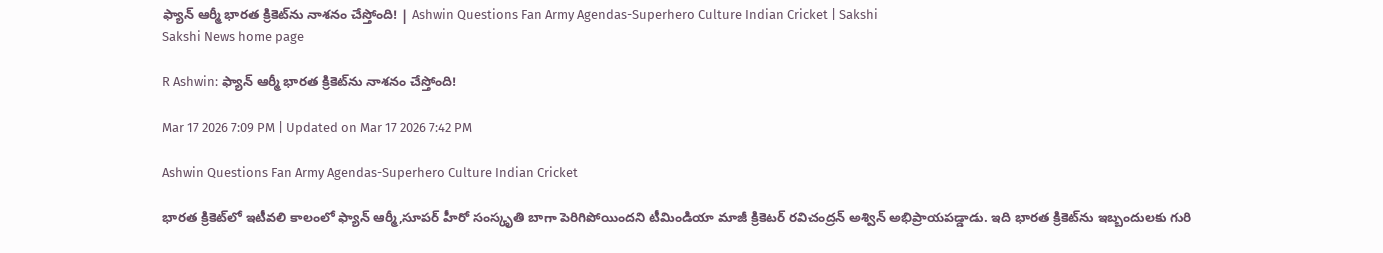ఫ్యాన్‌ ఆర్మీ భారత క్రికెట్‌ను నాశనం చేస్తోంది! | Ashwin Questions Fan Army Agendas-Superhero Culture Indian Cricket | Sakshi
Sakshi News home page

R Ashwin: ఫ్యాన్‌ ఆర్మీ భారత క్రికెట్‌ను నాశనం చేస్తోంది!

Mar 17 2026 7:09 PM | Updated on Mar 17 2026 7:42 PM

Ashwin Questions Fan Army Agendas-Superhero Culture Indian Cricket

భారత క్రికెట్‌లో ఇటీవలి కాలంలో ఫ్యాన్‌ ఆర్మీ,సూపర్‌ హీరో సంస్కృతి బాగా పెరిగిపోయిందని టీమిండియా మాజీ క్రికెటర్‌ రవిచంద్రన్‌ అశ్విన్‌ అభిప్రాయపడ్డాడు. ఇది భారత క్రికెట్‌ను ఇబ్బందులకు గురి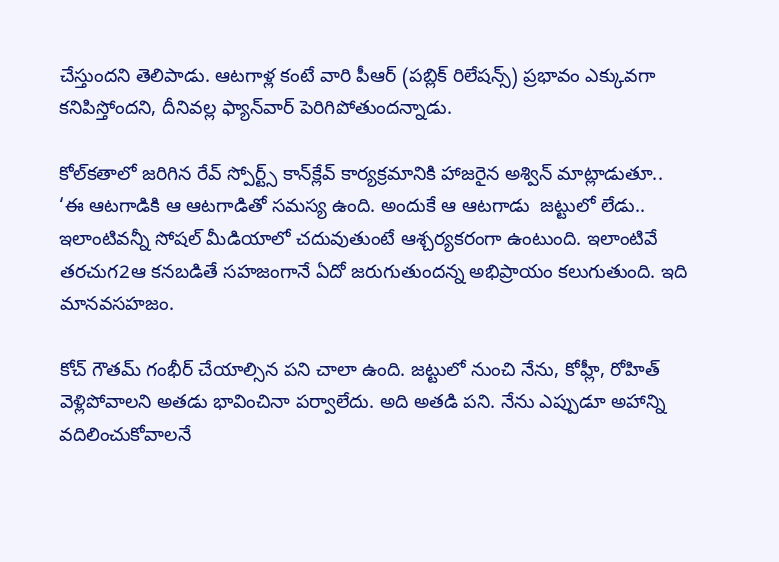చేస్తుందని తెలిపాడు. ఆటగాళ్ల కంటే వారి పీఆర్‌ (పబ్లిక్‌ రిలేషన్స్‌) ప్రభావం ఎక్కువగా కనిపిస్తోందని, దీనివల్ల ఫ్యాన్‌వార్‌ పెరిగిపోతుందన్నాడు.

కోల్‌కతాలో జరిగిన రేవ్‌ స్పోర్ట్స్‌ కాన్‌క్లేవ్‌ కార్యక్రమానికి హాజరైన అశ్విన్‌ మాట్లాడుతూ.. ‘ఈ ఆటగాడికి ఆ ఆటగాడితో సమస్య ఉంది. అందుకే ఆ ఆటగాడు  జట్టులో లేడు.. ఇలాంటివన్నీ సోషల్‌ మీడియాలో చదువుతుంటే ఆశ్చర్యకరంగా ఉంటుంది. ఇలాంటివే తరచుగ2ఆ కనబడితే సహజంగానే ఏదో జరుగుతుందన్న అభిప్రాయం కలుగుతుంది. ఇది మానవసహజం.

కోచ్‌ గౌతమ్‌ గంభీర్‌ చేయాల్సిన పని చాలా ఉంది. జట్టులో నుంచి నేను, కోహ్లీ, రోహిత్‌ వెళ్లిపోవాలని అతడు భావించినా పర్వాలేదు. అది అతడి పని. నేను ఎప్పుడూ అహాన్ని వదిలించుకోవాలనే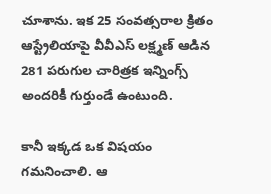చూశాను. ఇక 25 సంవత్సరాల క్రితం ఆస్ట్రేలియాపై వీవీఎస్‌ లక్ష్మణ్‌ ఆడిన 281 పరుగుల చారిత్రక ఇన్నింగ్స్‌ అందరికీ గుర్తుండే ఉంటుంది.

కానీ ఇక్కడ ఒక విషయం గమనించాలి. ఆ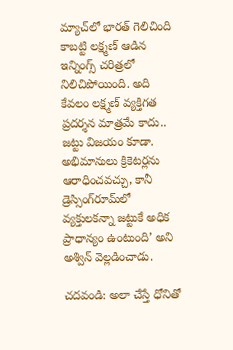మ్యాచ్‌లో భారత్‌ గెలిచింది కాబట్టి లక్ష్మణ్‌ ఆడిన ఇన్నింగ్స్‌ చరిత్రలో నిలిచిపోయింది. అది కేవలం లక్ష్మణ్‌ ‍వ్యక్తిగత ప్రదర్శన మాత్రమే కాదు.. జట్టు విజయం కూడా. అభిమానులు క్రికెటర్లను ఆరాధించవచ్చు, కానీ డ్రెస్సింగ్‌రూమ్‌లో వ్యక్తులకన్నా జట్టుకే అధిక ప్రాధాన్యం ఉంటుంది’ అని అశ్విన్‌ వెల్లడించాడు.

చదవండి: అలా చేస్తే ధోనితో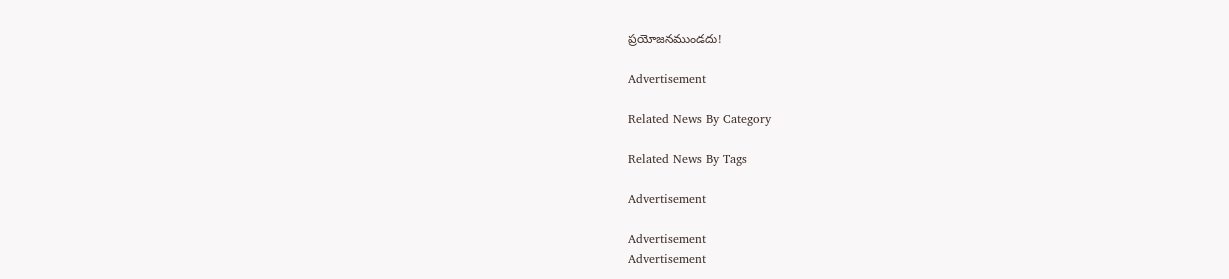ప్రయోజనముండదు!

Advertisement

Related News By Category

Related News By Tags

Advertisement

Advertisement
Advertisement